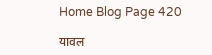Home Blog Page 420

यावल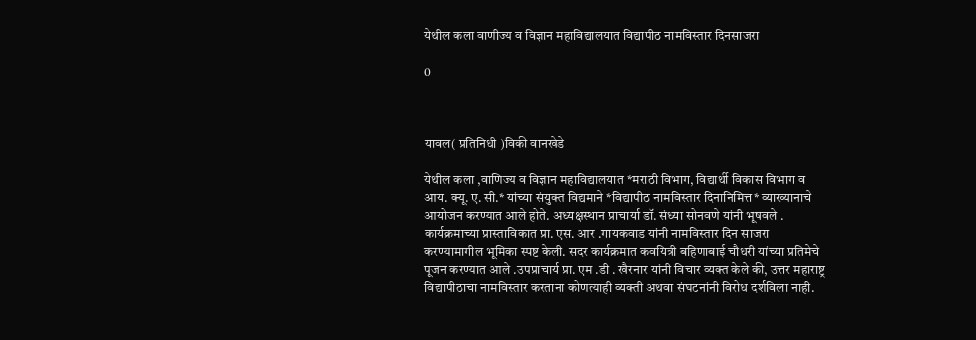येथील कला वाणीज्य व विज्ञान महाविद्यालयात विद्यापीठ नामविस्तार दिनसाजरा

0



यावल( प्रतिनिधी )विकी वानखेडे

येथील कला ,वाणिज्य व विज्ञान महाविद्यालयात *मराठी विभाग, विद्यार्थी विकास विभाग व आय. क्यू. ए. सी.* यांच्या संयुक्त विद्यमाने *विद्यापीठ नामविस्तार दिनानिमित्त* व्याख्यानाचे आयोजन करण्यात आले होते. अध्यक्षस्थान प्राचार्या डॉ. संध्या सोनवणे यांनी भूषवले .
कार्यक्रमाच्या प्रास्ताविकात प्रा. एस. आर .गायकवाड यांनी नामविस्तार दिन साजरा करण्यामागील भूमिका स्पष्ट केली. सदर कार्यक्रमात कवयित्री बहिणाबाई चौधरी यांच्या प्रतिमेचे पूजन करण्यात आले .उपप्राचार्य प्रा. एम .डी . खैरनार यांनी विचार व्यक्त केले की, उत्तर महाराष्ट्र विद्यापीठाचा नामविस्तार करताना कोणत्याही व्यक्ती अथवा संघटनांनी विरोध दर्शविला नाही.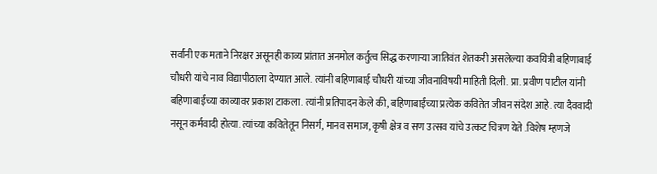सर्वांनी एक मताने निरक्षर असूनही काव्य प्रांतात अनमोल कर्तुत्व सिद्ध करणाऱ्या जातिवंत शेतकरी असलेल्या कवयित्री बहिणाबाई चौधरी यांचे नाव विद्यापीठाला देण्यात आले. त्यांनी बहिणाबाई चौधरी यांच्या जीवनाविषयी माहिती दिली. प्रा. प्रवीण पाटील यांनी बहिणाबाईंच्या काव्यावर प्रकाश टाकला. त्यांनी प्रतिपादन केले की, बहिणाबाईंच्या प्रत्येक कवितेत जीवन संदेश आहे. त्या दैववादी नसून कर्मवादी होत्या. त्यांच्या कवितेतून निसर्ग, मानव समाज, कृषी क्षेत्र व सण उत्सव यांचे उत्कट चित्रण येते .विशेष म्हणजे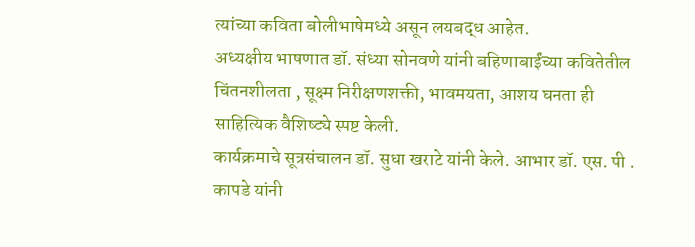त्यांच्या कविता बोलीभाषेमध्ये असून लयबद्ध आहेत.
अध्यक्षीय भाषणात डॉ. संध्या सोनवणे यांनी बहिणाबाईंच्या कवितेतील चिंतनशीलता , सूक्ष्म निरीक्षणशक्ती, भावमयता, आशय घनता ही साहित्यिक वैशिष्ट्ये स्पष्ट केली.
कार्यक्रमाचे सूत्रसंचालन डॉ. सुधा खराटे यांनी केले. आभार डॉ. एस. पी . कापडे यांनी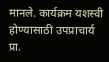मानले. कार्यक्रम यशस्वी होण्यासाठी उपप्राचार्य प्रा.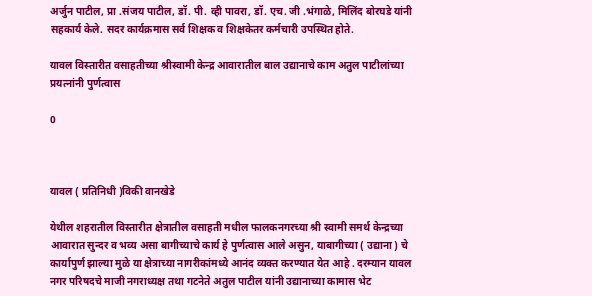अर्जुन पाटील, प्रा .संजय पाटील, डॉ. पी. व्ही पावरा, डॉ. एच. जी .भंगाळे, मिलिंद बोरघडे यांनी सहकार्य केले. सदर कार्यक्रमास सर्व शिक्षक व शिक्षकेतर कर्मचारी उपस्थित होते.

यावल विस्तारीत वसाहतीच्या श्रीस्वामी केन्द्र आवारातील बाल उद्यानाचे काम अतुल पाटीलांच्या प्रयत्नांनी पुर्णत्वास

0



यावल ( प्रतिनिधी )विकी वानखेडे

येथील शहरातील विस्तारीत क्षेत्रातील वसाहती मधील फालकनगरच्या श्री स्वामी समर्थ केन्द्रच्या आवारात सुन्दर व भव्य असा बागीच्याचे कार्य हे पुर्णत्वास आले असुन, याबागीच्या ( उद्याना ) चे कार्यापुर्ण झाल्या मुळे या क्षेत्राच्या नागरीकांमध्ये आनंद व्यक्त करण्यात येत आहे . दरम्यान यावल नगर परिषदचे माजी नगराध्यक्ष तथा गटनेते अतुल पाटील यांनी उद्यानाच्या कामास भेट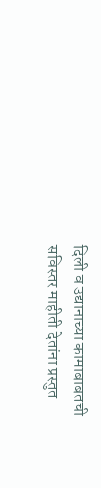दिली व उद्यानाच्या कामाबाबतची सविस्तर माहीती देतांना प्रस्तुत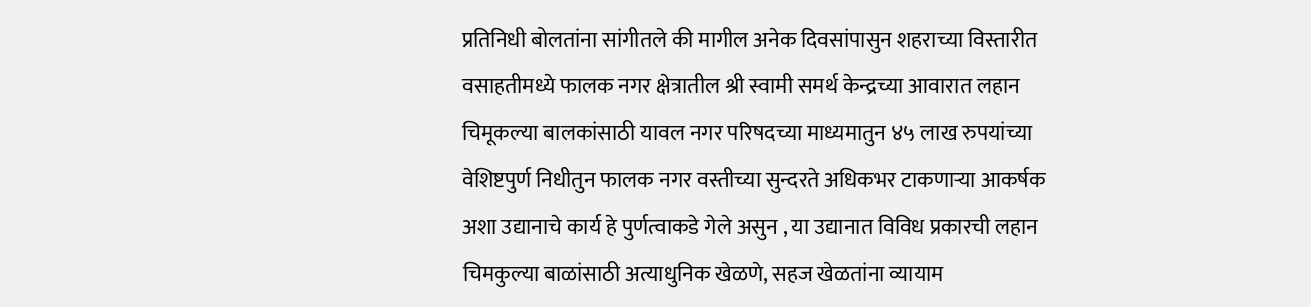प्रतिनिधी बोलतांना सांगीतले की मागील अनेक दिवसांपासुन शहराच्या विस्तारीत वसाहतीमध्ये फालक नगर क्षेत्रातील श्री स्वामी समर्थ केन्द्रच्या आवारात लहान चिमूकल्या बालकांसाठी यावल नगर परिषदच्या माध्यमातुन ४५ लाख रुपयांच्या वेशिष्टपुर्ण निधीतुन फालक नगर वस्तीच्या सुन्दरते अधिकभर टाकणाऱ्या आकर्षक अशा उद्यानाचे कार्य हे पुर्णत्वाकडे गेले असुन , या उद्यानात विविध प्रकारची लहान चिमकुल्या बाळांसाठी अत्याधुनिक खेळणे, सहज खेळतांना व्यायाम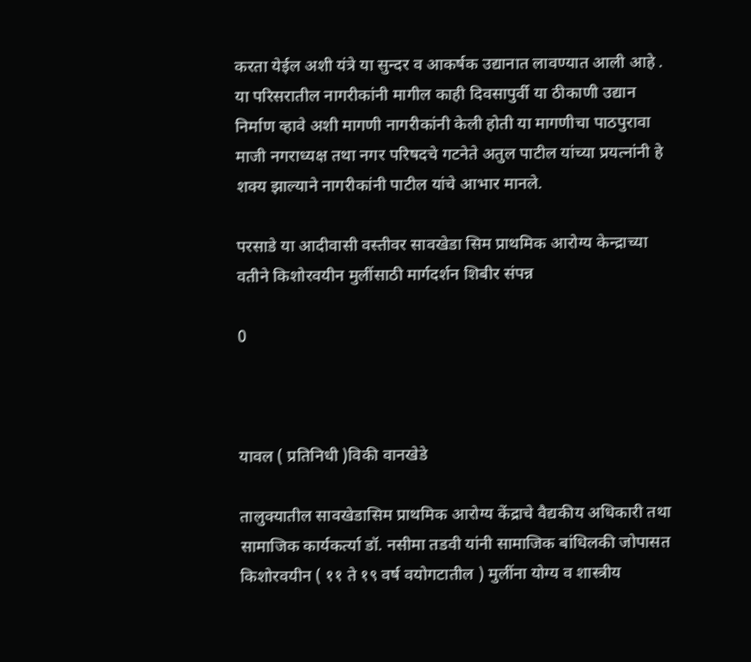करता येईल अशी यंत्रे या सुन्दर व आकर्षक उद्यानात लावण्यात आली आहे . या परिसरातील नागरीकांनी मागील काही दिवसापुर्वी या ठीकाणी उद्यान निर्माण व्हावे अशी मागणी नागरीकांनी केली होती या मागणीचा पाठपुरावा माजी नगराध्यक्ष तथा नगर परिषदचे गटनेते अतुल पाटील यांच्या प्रयत्नांनी हे शक्य झाल्याने नागरीकांनी पाटील यांचे आभार मानले.

परसाडे या आदीवासी वस्तीवर सावखेडा सिम प्राथमिक आरोग्य केन्द्राच्या वतीने किशोरवयीन मुलींसाठी मार्गदर्शन शिबीर संपन्न

0



यावल ( प्रतिनिधी )विकी वानखेडे

तालुक्यातील सावखेडासिम प्राथमिक आरोग्य केंद्राचे वैद्यकीय अधिकारी तथा सामाजिक कार्यकर्त्या डॉ. नसीमा तडवी यांनी सामाजिक बांधिलकी जोपासत किशोरवयीन ( ११ ते १९ वर्ष वयोगटातील ) मुलींना योग्य व शास्त्रीय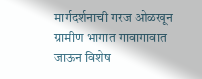मार्गदर्शनाची गरज ओळखून ग्रामीण भागात गावागावात जाऊन विशेष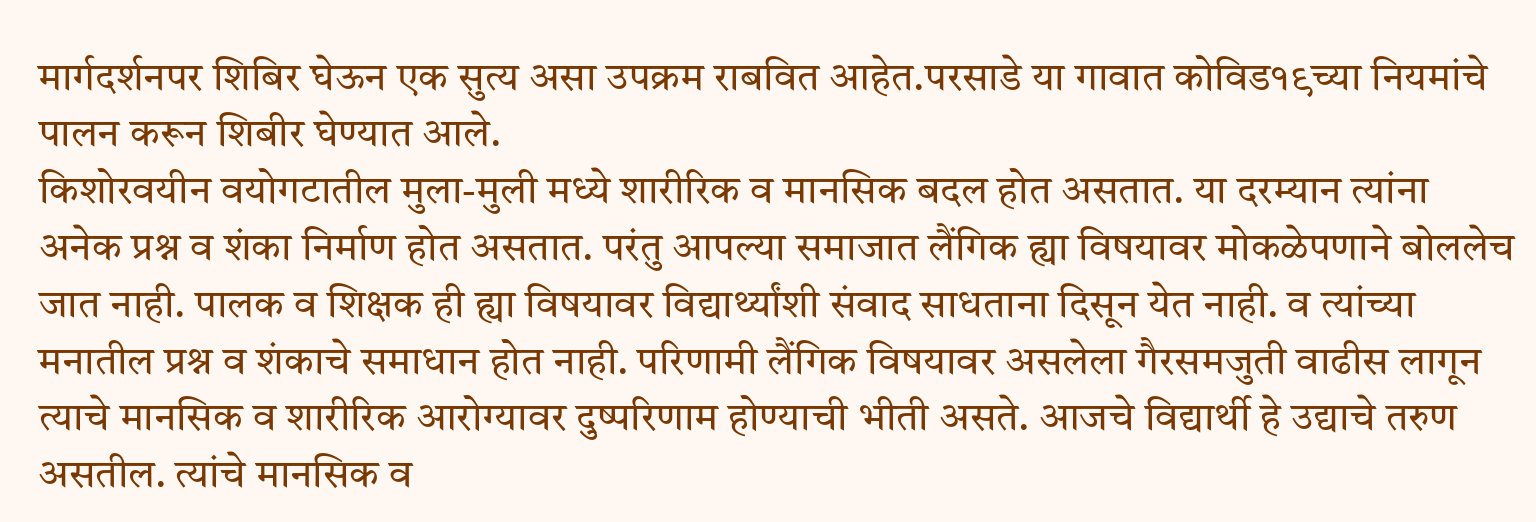मार्गदर्शनपर शिबिर घेऊन एक सुत्य असा उपक्रम राबवित आहेत.परसाडे या गावात कोविड१९च्या नियमांचे पालन करून शिबीर घेण्यात आले.
किशोरवयीन वयोगटातील मुला-मुली मध्ये शारीरिक व मानसिक बदल होत असतात. या दरम्यान त्यांना अनेक प्रश्न व शंका निर्माण होत असतात. परंतु आपल्या समाजात लैंगिक ह्या विषयावर मोकळेपणाने बोललेच जात नाही. पालक व शिक्षक ही ह्या विषयावर विद्यार्थ्यांशी संवाद साधताना दिसून येत नाही. व त्यांच्या मनातील प्रश्न व शंकाचे समाधान होत नाही. परिणामी लैंगिक विषयावर असलेला गैरसमजुती वाढीस लागून त्याचे मानसिक व शारीरिक आरोग्यावर दुष्परिणाम होण्याची भीती असते. आजचे विद्यार्थी हे उद्याचे तरुण असतील. त्यांचे मानसिक व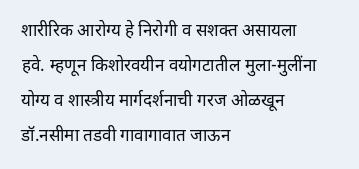शारीरिक आरोग्य हे निरोगी व सशक्त असायला हवे. म्हणून किशोरवयीन वयोगटातील मुला-मुलींना योग्य व शास्त्रीय मार्गदर्शनाची गरज ओळखून डॉ.नसीमा तडवी गावागावात जाऊन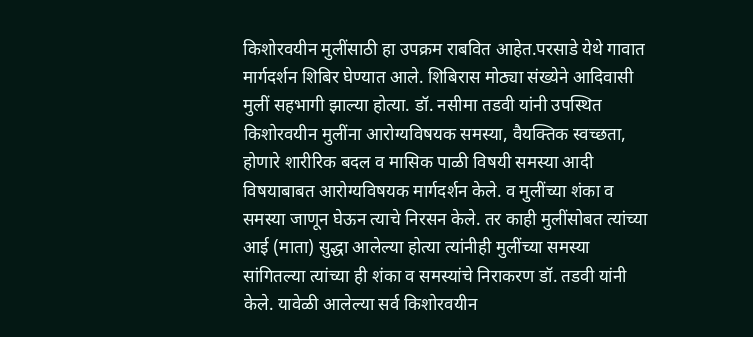किशोरवयीन मुलींसाठी हा उपक्रम राबवित आहेत.परसाडे येथे गावात मार्गदर्शन शिबिर घेण्यात आले. शिबिरास मोठ्या संख्येने आदिवासी मुलीं सहभागी झाल्या होत्या. डॉ. नसीमा तडवी यांनी उपस्थित किशोरवयीन मुलींना आरोग्यविषयक समस्या, वैयक्तिक स्वच्छता, होणारे शारीरिक बदल व मासिक पाळी विषयी समस्या आदी विषयाबाबत आरोग्यविषयक मार्गदर्शन केले. व मुलींच्या शंका व समस्या जाणून घेऊन त्याचे निरसन केले. तर काही मुलींसोबत त्यांच्या आई (माता) सुद्धा आलेल्या होत्या त्यांनीही मुलींच्या समस्या सांगितल्या त्यांच्या ही शंका व समस्यांचे निराकरण डॉ. तडवी यांनी केले. यावेळी आलेल्या सर्व किशोरवयीन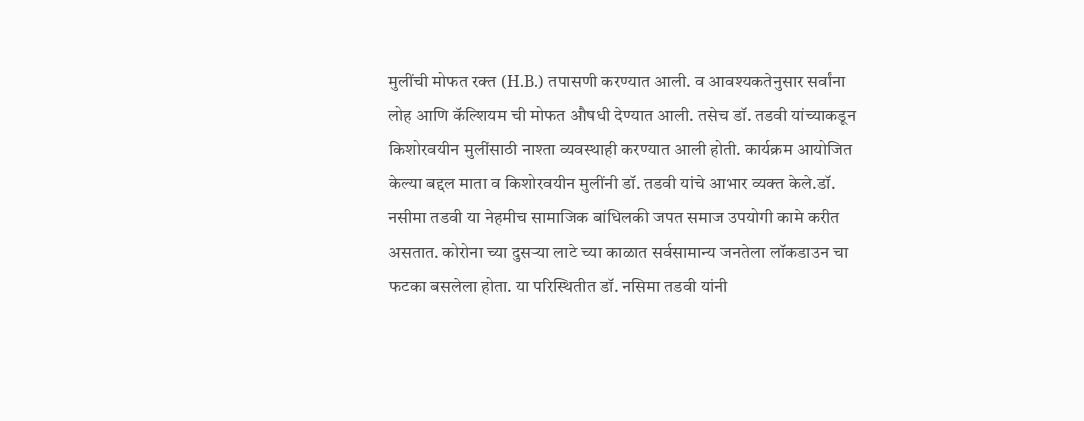मुलींची मोफत रक्त (H.B.) तपासणी करण्यात आली. व आवश्यकतेनुसार सर्वांना लोह आणि कॅल्शियम ची मोफत औषधी देण्यात आली. तसेच डॉ. तडवी यांच्याकडून किशोरवयीन मुलींसाठी नाश्ता व्यवस्थाही करण्यात आली होती. कार्यक्रम आयोजित केल्या बद्दल माता व किशोरवयीन मुलींनी डॉ. तडवी यांचे आभार व्यक्त केले.डॉ. नसीमा तडवी या नेहमीच सामाजिक बांधिलकी जपत समाज उपयोगी कामे करीत असतात. कोरोना च्या दुसऱ्या लाटे च्या काळात सर्वसामान्य जनतेला लॉकडाउन चा फटका बसलेला होता. या परिस्थितीत डॉ. नसिमा तडवी यांनी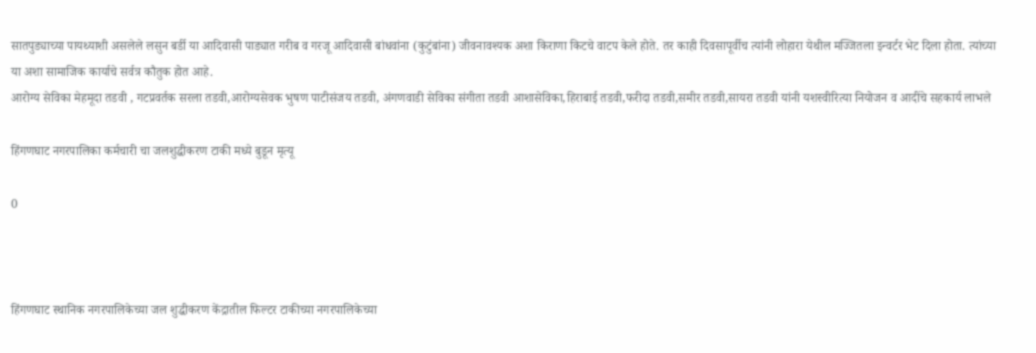सातपुड्याच्या पायथ्याशी असलेले लसुन बर्डी या आदिवासी पाड्यात गरीब व गरजू आदिवासी बांधवांना (कुटुंबांना) जीवनावश्यक अशा किराणा किटचे वाटप केले होते. तर काही दिवसापूर्वीच त्यांनी लोहारा येथील मज्जितला इन्वर्टर भेट दिला होता. त्यांच्या या अशा सामाजिक कार्याचे सर्वत्र कौतुक होत आहे.
आरोग्य सेविका मेहमूदा तडवी , गटप्रवर्तक सरला तडवी,आरोग्यसेवक भुषण पाटीसंजय तडवी, अंगणवाडी सेविका संगीता तडवी आशासेविका,हिराबाई तडवी,फरीदा तडवी,समीर तडवी,सायरा तडवी यांनी यशस्वीरित्या नियोजन व आदींचे सहकार्य लाभले

हिंगणघाट नगरपालिका कर्मचारी चा जलशुद्धीकरण टाकी मध्ये बुडून मृत्यू

0



हिंगणघाट स्थानिक नगरपालिकेच्या जल शुद्धीकरण केंद्रातील फिल्टर टाकीच्या नगरपालिकेच्या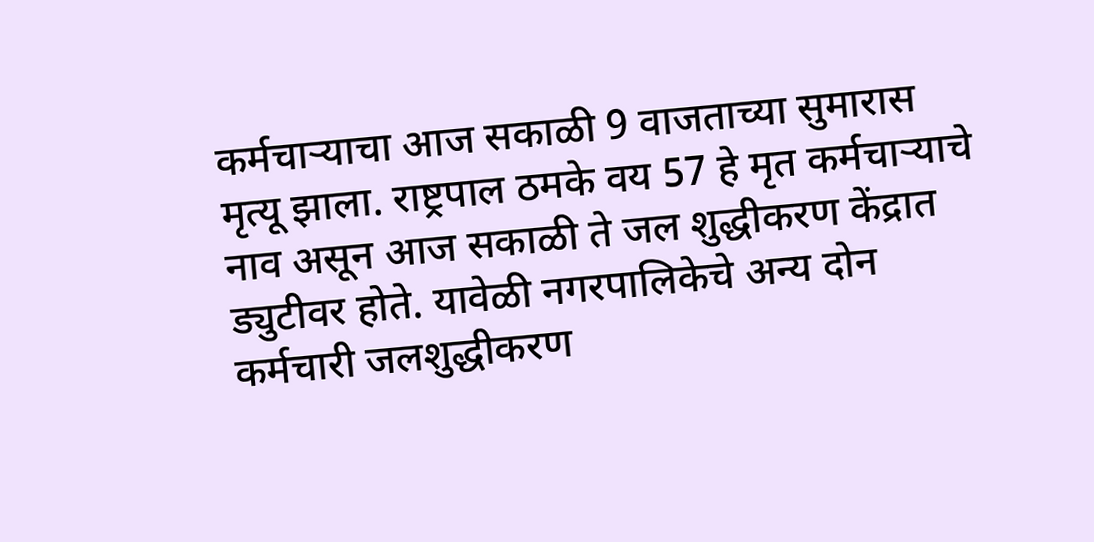कर्मचाऱ्याचा आज सकाळी 9 वाजताच्या सुमारास मृत्यू झाला. राष्ट्रपाल ठमके वय 57 हे मृत कर्मचाऱ्याचे नाव असून आज सकाळी ते जल शुद्धीकरण केंद्रात ड्युटीवर होते. यावेळी नगरपालिकेचे अन्य दोन कर्मचारी जलशुद्धीकरण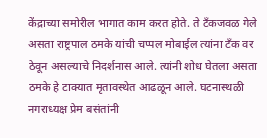केंद्राच्या समोरील भागात काम करत होते. ते टँकजवळ गेले असता राष्ट्रपाल ठमके यांची चप्पल मोबाईल त्यांना टँक वर ठेवून असल्याचे निदर्शनास आले. त्यांनी शोध घेतला असता ठमके हे टाक्यात मृतावस्थेत आढळून आले. घटनास्थळी नगराध्यक्ष प्रेम बसंतांनी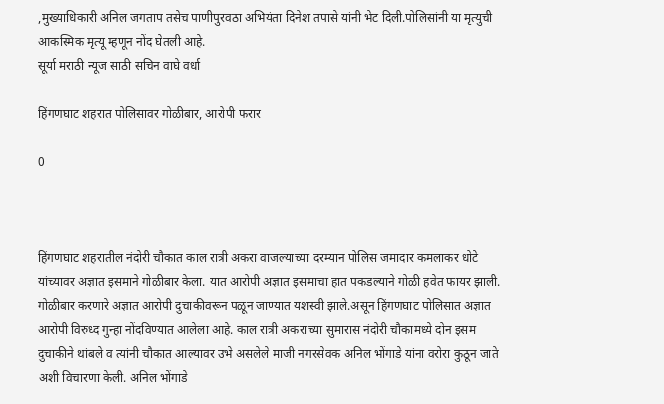,मुख्याधिकारी अनिल जगताप तसेच पाणीपुरवठा अभियंता दिनेश तपासे यांनी भेट दिली.पोलिसांनी या मृत्युची आकस्मिक मृत्यू म्हणून नोंद घेतली आहे.
सूर्या मराठी न्यूज साठी सचिन वाघे वर्धा

हिंगणघाट शहरात पोलिसावर गोळीबार, आरोपी फरार

0



हिंगणघाट शहरातील नंदोरी चौकात काल रात्री अकरा वाजल्याच्या दरम्यान पोलिस जमादार कमलाकर धोटे यांच्यावर अज्ञात इसमाने गोळीबार केला. यात आरोपी अज्ञात इसमाचा हात पकडल्याने गोळी हवेत फायर झाली. गोळीबार करणारे अज्ञात आरोपी दुचाकीवरून पळून जाण्यात यशस्वी झाले.असून हिंगणघाट पोलिसात अज्ञात आरोपी विरुध्द गुन्हा नोंदविण्यात आलेला आहे. काल रात्री अकराच्या सुमारास नंदोरी चौकामध्ये दोन इसम दुचाकीने थांबले व त्यांनी चौकात आल्यावर उभे असलेले माजी नगरसेवक अनिल भोंगाडे यांना वरोरा कुठून जाते अशी विचारणा केली. अनिल भोंगाडे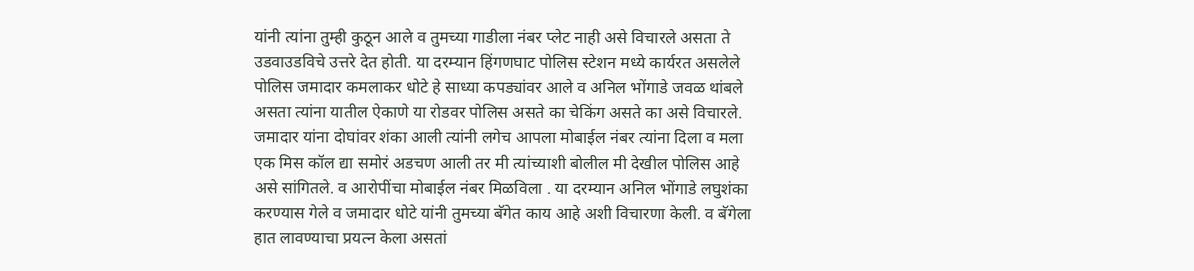यांनी त्यांना तुम्ही कुठून आले व तुमच्या गाडीला नंबर प्लेट नाही असे विचारले असता ते उडवाउडविचे उत्तरे देत होती. या दरम्यान हिंगणघाट पोलिस स्टेशन मध्ये कार्यरत असलेले पोलिस जमादार कमलाकर धोटे हे साध्या कपड्यांवर आले व अनिल भोंगाडे जवळ थांबले असता त्यांना यातील ऐकाणे या रोडवर पोलिस असते का चेकिंग असते का असे विचारले. जमादार यांना दोघांवर शंका आली त्यांनी लगेच आपला मोबाईल नंबर त्यांना दिला व मला एक मिस कॉल द्या समोरं अडचण आली तर मी त्यांच्याशी बोलील मी देखील पोलिस आहे असे सांगितले. व आरोपींचा मोबाईल नंबर मिळविला . या दरम्यान अनिल भोंगाडे लघुशंका करण्यास गेले व जमादार धोटे यांनी तुमच्या बॅगेत काय आहे अशी विचारणा केली. व बॅगेला हात लावण्याचा प्रयत्न केला असतां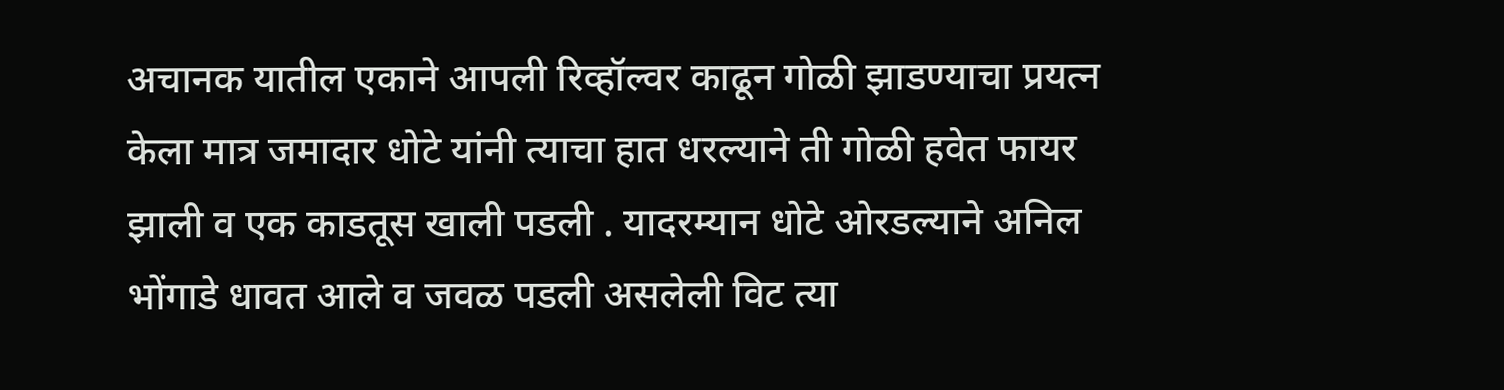अचानक यातील एकाने आपली रिव्हॉल्वर काढून गोळी झाडण्याचा प्रयत्न केला मात्र जमादार धोटे यांनी त्याचा हात धरल्याने ती गोळी हवेत फायर झाली व एक काडतूस खाली पडली . यादरम्यान धोटे ओरडल्याने अनिल भोंगाडे धावत आले व जवळ पडली असलेली विट त्या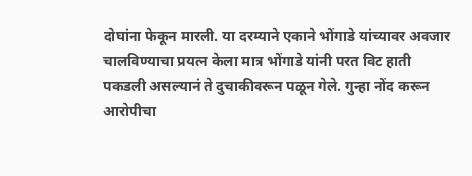दोघांना फेकून मारली. या दरम्याने एकाने भोंगाडे यांच्यावर अवजार चालविण्याचा प्रयत्न केला मात्र भोंगाडे यांनी परत विट हाती पकडली असल्यानं ते दुचाकीवरून पळून गेले. गुन्हा नोंद करून आरोपीचा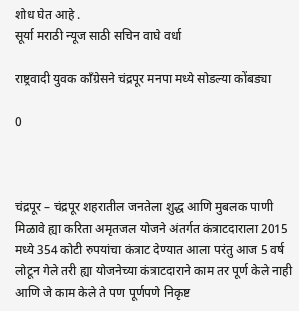शोध घेत आहे .
सूर्या मराठी न्यूज साठी सचिन वाघे वर्धा

राष्ट्रवादी युवक काँग्रेसने चंद्रपूर मनपा मध्ये सोडल्या कोंबड्या

0



चंद्रपूर – चंद्रपूर शहरातील जनतेला शुद्ध आणि मुबलक पाणी मिळावे ह्या करिता अमृतजल योजने अंतर्गत कंत्राटदाराला 2015 मध्ये 354 कोटी रुपयांचा कंत्राट देण्यात आला परंतु आज 5 वर्ष लोटून गेले तरी ह्या योजनेच्या कंत्राटदाराने काम तर पूर्ण केले नाही आणि जे काम केले ते पण पूर्णपणे निकृष्ट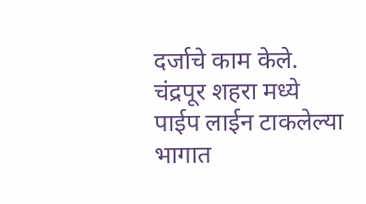दर्जाचे काम केले.
चंद्रपूर शहरा मध्ये पाईप लाईन टाकलेल्या भागात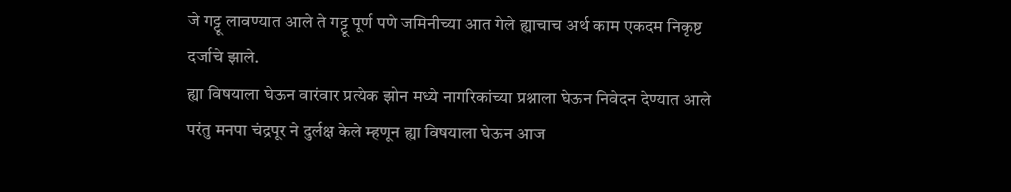जे गट्टू लावण्यात आले ते गट्टू पूर्ण पणे जमिनीच्या आत गेले ह्याचाच अर्थ काम एकदम निकृष्ट दर्जाचे झाले.
ह्या विषयाला घेऊन वारंवार प्रत्येक झोन मध्ये नागरिकांच्या प्रश्नाला घेऊन निवेदन देण्यात आले परंतु मनपा चंद्रपूर ने दुर्लक्ष केले म्हणून ह्या विषयाला घेऊन आज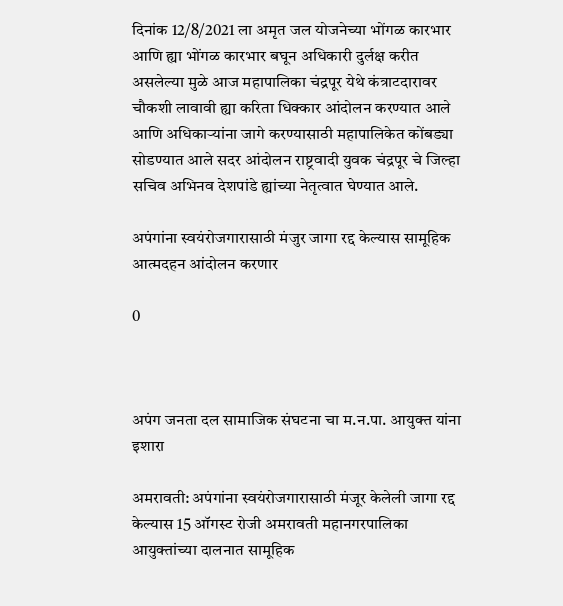दिनांक 12/8/2021 ला अमृत जल योजनेच्या भोंगळ कारभार आणि ह्या भोंगळ कारभार बघून अधिकारी दुर्लक्ष करीत असलेल्या मुळे आज महापालिका चंद्रपूर येथे कंत्राटदारावर चौकशी लावावी ह्या करिता धिक्कार आंदोलन करण्यात आले आणि अधिकाऱ्यांना जागे करण्यासाठी महापालिकेत कोंबड्या सोडण्यात आले सदर आंदोलन राष्ट्रवादी युवक चंद्रपूर चे जिल्हा सचिव अभिनव देशपांडे ह्यांच्या नेतृत्वात घेण्यात आले.

अपंगांना स्वयंरोजगारासाठी मंजुर जागा रद्द केल्यास सामूहिक आत्मदहन आंदोलन करणार

0



अपंग जनता दल सामाजिक संघटना चा म.न.पा. आयुक्त यांना इशारा

अमरावती: अपंगांना स्वयंरोजगारासाठी मंजूर केलेली जागा रद्द केल्यास 15 ऑगस्ट रोजी अमरावती महानगरपालिका आयुक्तांच्या दालनात सामूहिक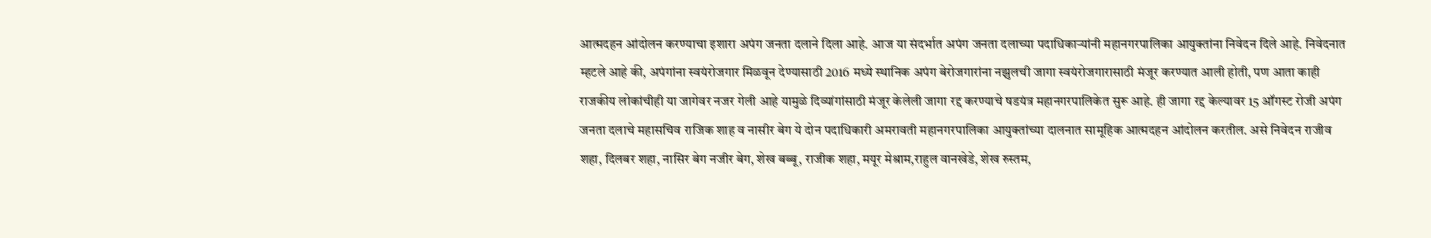आत्मदहन आंदोलन करण्याचा इशारा अपंग जनता दलाने दिला आहे. आज या संदर्भात अपंग जनता दलाच्या पदाधिकाऱ्यांनी महानगरपालिका आयुक्तांना निवेदन दिले आहे. निवेदनात म्हटले आहे की, अपंगांना स्वयंरोजगार मिळवून देण्यासाठी 2016 मध्ये स्थानिक अपंग बेरोजगारांना नझुलची जागा स्वयंरोजगारासाठी मंजूर करण्यात आली होती, पण आता काही राजकीय लोकांचीही या जागेवर नजर गेली आहे यामुळे दिव्यांगांसाठी मंजूर केलेली जागा रद्द करण्याचे षडयंत्र महानगरपालिकेत सुरू आहे. ही जागा रद्द केल्यावर 15 ऑगस्ट रोजी अपंग जनता दलाचे महासचिव राजिक शाह व नासीर बेग ये दोन पदाधिकारी अमरावती महानगरपालिका आयुक्तांच्या दालनात सामूहिक आत्मदहन आंदोलन करतील. असे निवेदन राजीव शहा, दिलबर शहा, नासिर बेग नजीर बेग, शेख बब्बू, राजीक शहा, मयूर मेश्राम,राहुल वानखेडे, शेख रुस्तम,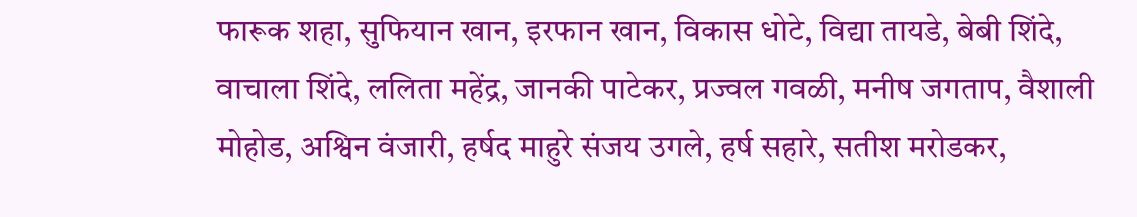फारूक शहा, सुफियान खान, इरफान खान, विकास धोटे, विद्या तायडे, बेबी शिंदे, वाचाला शिंदे, ललिता महेंद्र, जानकी पाटेकर, प्रज्वल गवळी, मनीष जगताप, वैशाली मोहोड, अश्विन वंजारी, हर्षद माहुरे संजय उगले, हर्ष सहारे, सतीश मरोडकर,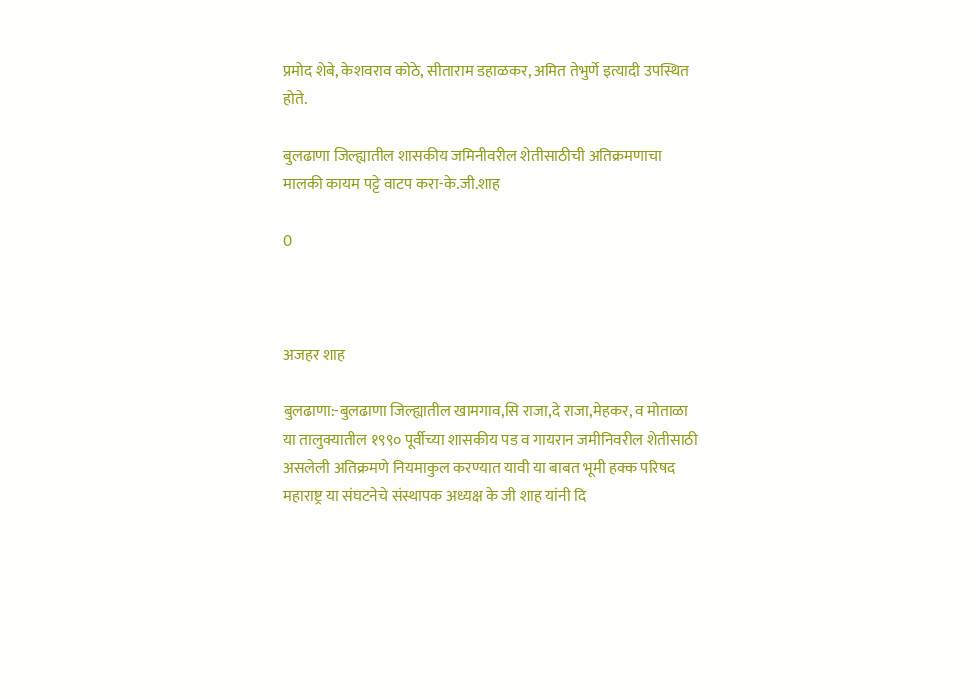प्रमोद शेबे, केशवराव कोठे, सीताराम डहाळकर, अमित तेभुर्णे इत्यादी उपस्थित होते.

बुलढाणा जिल्ह्यातील शासकीय जमिनीवरील शेतीसाठीची अतिक्रमणाचा मालकी कायम पट्टे वाटप करा-के.जी.शाह

0



अजहर शाह

बुलढाणा:-बुलढाणा जिल्ह्यातील खामगाव,सि राजा,दे राजा,मेहकर, व मोताळा या तालुक्यातील १९९० पूर्वीच्या शासकीय पड व गायरान जमीनिवरील शेतीसाठी असलेली अतिक्रमणे नियमाकुल करण्यात यावी या बाबत भूमी हक्क परिषद महाराष्ट्र या संघटनेचे संस्थापक अध्यक्ष के जी शाह यांनी दि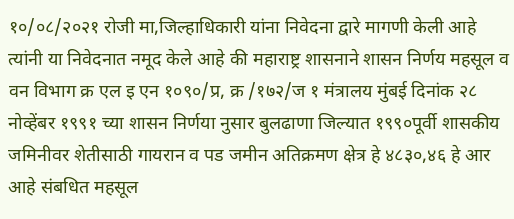१०/०८/२०२१ रोजी मा,जिल्हाधिकारी यांना निवेदना द्वारे मागणी केली आहे त्यांनी या निवेदनात नमूद केले आहे की महाराष्ट्र शासनाने शासन निर्णय महसूल व वन विभाग क्र एल इ एन १०९०/प्र, क्र /१७२/ज १ मंत्रालय मुंबई दिनांक २८ नोव्हेंबर १९९१ च्या शासन निर्णया नुसार बुलढाणा जिल्यात १९९०पूर्वी शासकीय जमिनीवर शेतीसाठी गायरान व पड जमीन अतिक्रमण क्षेत्र हे ४८३०,४६ हे आर आहे संबधित महसूल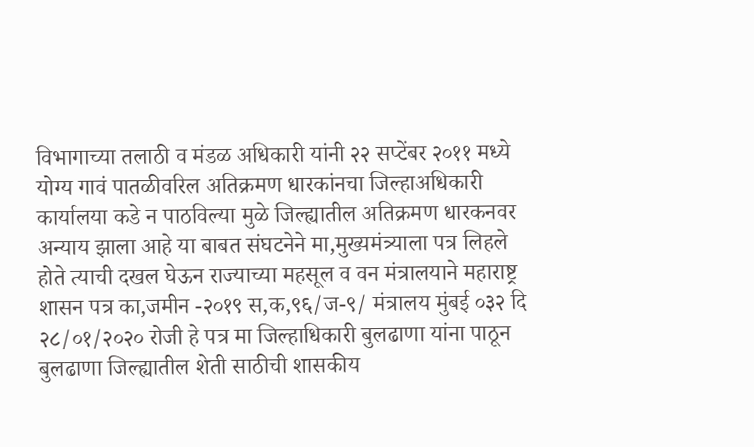विभागाच्या तलाठी व मंडळ अधिकारी यांनी २२ सप्टेंबर २०११ मध्ये योग्य गावं पातळीवरिल अतिक्रमण धारकांनचा जिल्हाअधिकारी कार्यालया कडे न पाठविल्या मुळे जिल्ह्यातील अतिक्रमण धारकनवर अन्याय झाला आहे या बाबत संघटनेने मा,मुख्यमंत्र्याला पत्र लिहले होते त्याची दखल घेऊन राज्याच्या महसूल व वन मंत्रालयाने महाराष्ट्र शासन पत्र का,जमीन -२०१९ स,क,९६/ज-९/ मंत्रालय मुंबई ०३२ दि २८/०१/२०२० रोजी हे पत्र मा जिल्हाधिकारी बुलढाणा यांना पाठून बुलढाणा जिल्ह्यातील शेती साठीची शासकीय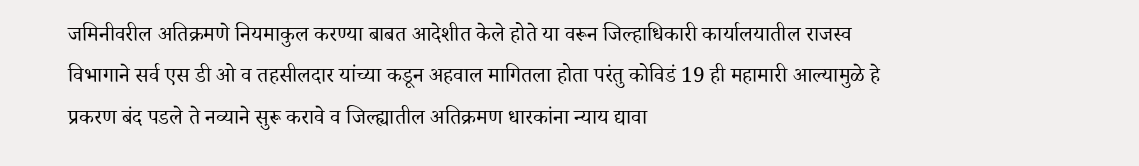जमिनीवरील अतिक्रमणे नियमाकुल करण्या बाबत आदेशीत केले होते या वरून जिल्हाधिकारी कार्यालयातील राजस्व विभागाने सर्व एस डी ओ व तहसीलदार यांच्या कडून अहवाल मागितला होता परंतु कोविडं 19 ही महामारी आल्यामुळे हे प्रकरण बंद पडले ते नव्याने सुरू करावे व जिल्ह्यातील अतिक्रमण धारकांना न्याय द्यावा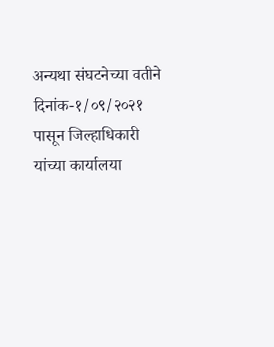अन्यथा संघटनेच्या वतीने दिनांक-१/०९/२०२१ पासून जिल्हाधिकारी यांच्या कार्यालया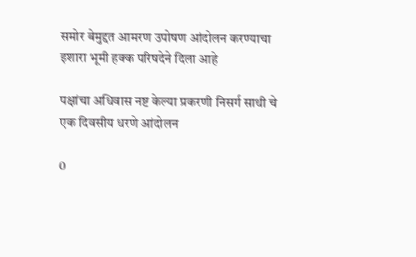समोर बेमुद्दत आमरण उपोषण आंदोलन करण्याचा इशारा भूमी हक्क परिषदेने दिला आहे

पक्षांचा अधिवास नष्ट केल्या प्रकरणी निसर्ग साथी चे एक दिवसीय धरणे आंदोलन

0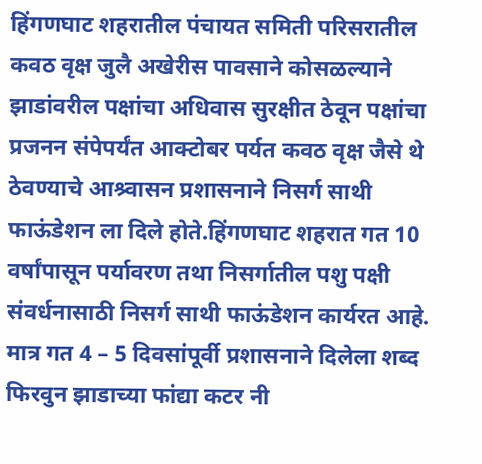हिंगणघाट शहरातील पंचायत समिती परिसरातील कवठ वृक्ष जुलै अखेरीस पावसाने कोसळल्याने झाडांवरील पक्षांचा अधिवास सुरक्षीत ठेवून पक्षांचा प्रजनन संपेपर्यंत आक्टोबर पर्यत कवठ वृक्ष जैसे थे ठेवण्याचे आश्र्वासन प्रशासनाने निसर्ग साथी फाऊंडेशन ला दिले होते.हिंगणघाट शहरात गत 10 वर्षांपासून पर्यावरण तथा निसर्गातील पशु पक्षी संवर्धनासाठी निसर्ग साथी फाऊंडेशन कार्यरत आहे.
मात्र गत 4 – 5 दिवसांपूर्वी प्रशासनाने दिलेला शब्द फिरवुन झाडाच्या फांद्या कटर नी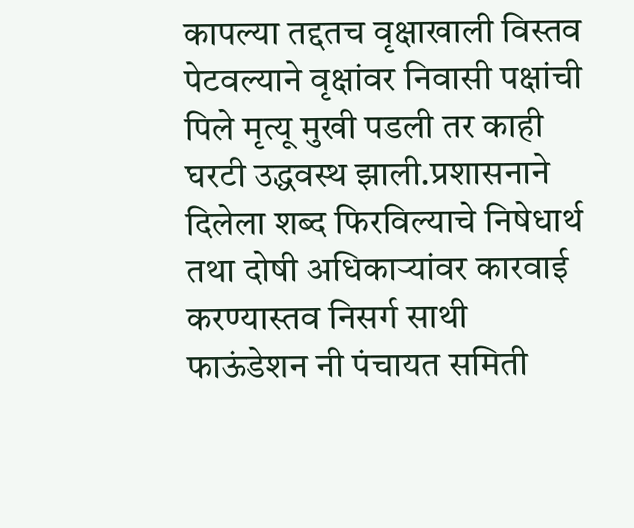कापल्या तद्दतच वृक्षाखाली विस्तव पेटवल्याने वृक्षांवर निवासी पक्षांची पिले मृत्यू मुखी पडली तर काही घरटी उद्धवस्थ झाली.प्रशासनाने दिलेला शब्द फिरविल्याचे निषेधार्थ तथा दोषी अधिकाऱ्यांवर कारवाई करण्यास्तव निसर्ग साथी फाऊंडेशन नी पंचायत समिती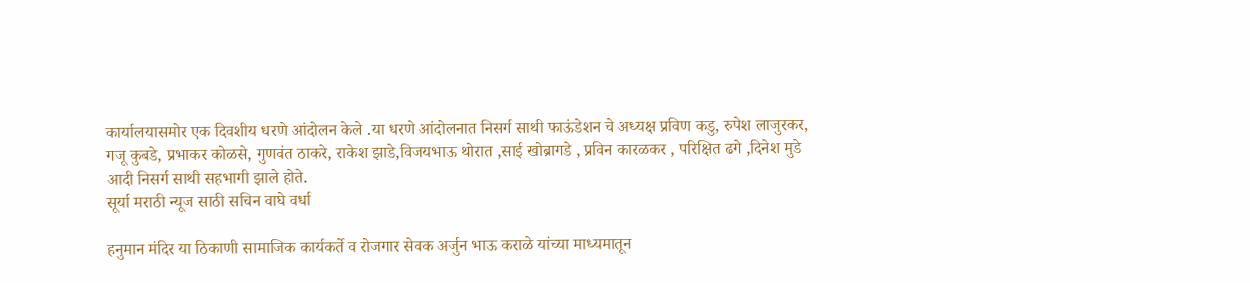कार्यालयासमोर एक दिवशीय धरणे आंदोलन केले .या धरणे आंदोलनात निसर्ग साथी फाऊंडेशन चे अध्यक्ष प्रविण कडु, रुपेश लाजुरकर, गजू कुबडे, प्रभाकर कोळसे, गुणवंत ठाकरे, राकेश झाडे,विजयभाऊ थोरात ,साई खोब्रागडे , प्रविन कारळकर , परिक्षित ढगे ,दिनेश मुडे आदी निसर्ग साथी सहभागी झाले होते.
सूर्या मराठी न्यूज साठी सचिन वाघे वर्धा

हनुमान मंदिर या ठिकाणी सामाजिक कार्यकर्ते व रोजगार सेवक अर्जुन भाऊ कराळे यांच्या माध्यमातून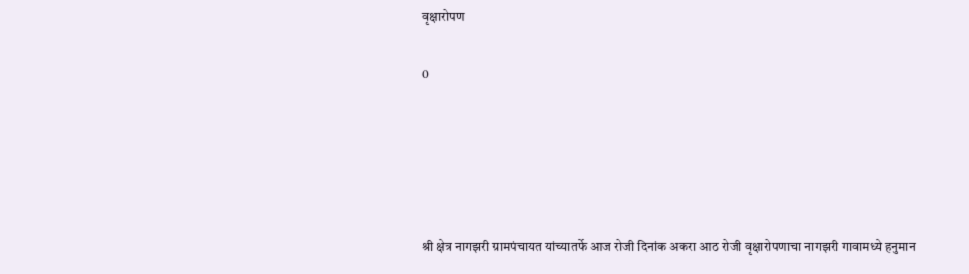वृक्षारोपण

0





श्री क्षेत्र नागझरी ग्रामपंचायत यांच्यातर्फे आज रोजी दिनांक अकरा आठ रोजी वृक्षारोपणाचा नागझरी गावामध्ये हनुमान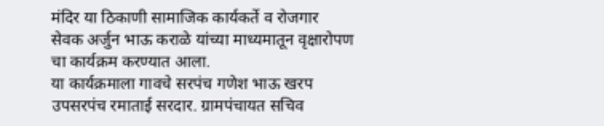मंदिर या ठिकाणी सामाजिक कार्यकर्ते व रोजगार सेवक अर्जुन भाऊ कराळे यांच्या माध्यमातून वृक्षारोपण चा कार्यक्रम करण्यात आला.
या कार्यक्रमाला गावचे सरपंच गणेश भाऊ खरप उपसरपंच रमाताई सरदार. ग्रामपंचायत सचिव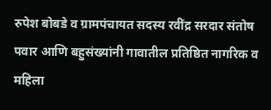रुपेश बोबडे व ग्रामपंचायत सदस्य रवींद्र सरदार संतोष पवार आणि बहुसंख्यांनी गावातील प्रतिष्ठित नागरिक व महिला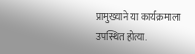प्रामुख्याने या कार्यक्रमाला उपस्थित होत्या.